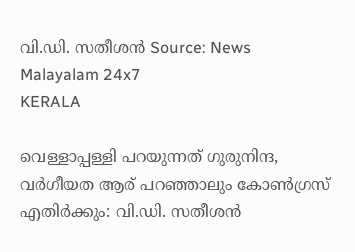വി.ഡി. സതീശൻ Source: News Malayalam 24x7
KERALA

വെള്ളാപ്പള്ളി പറയുന്നത് ഗുരുനിന്ദ, വർഗീയത ആര് പറഞ്ഞാലും കോൺഗ്രസ് എതിർക്കും: വി.ഡി. സതീശൻ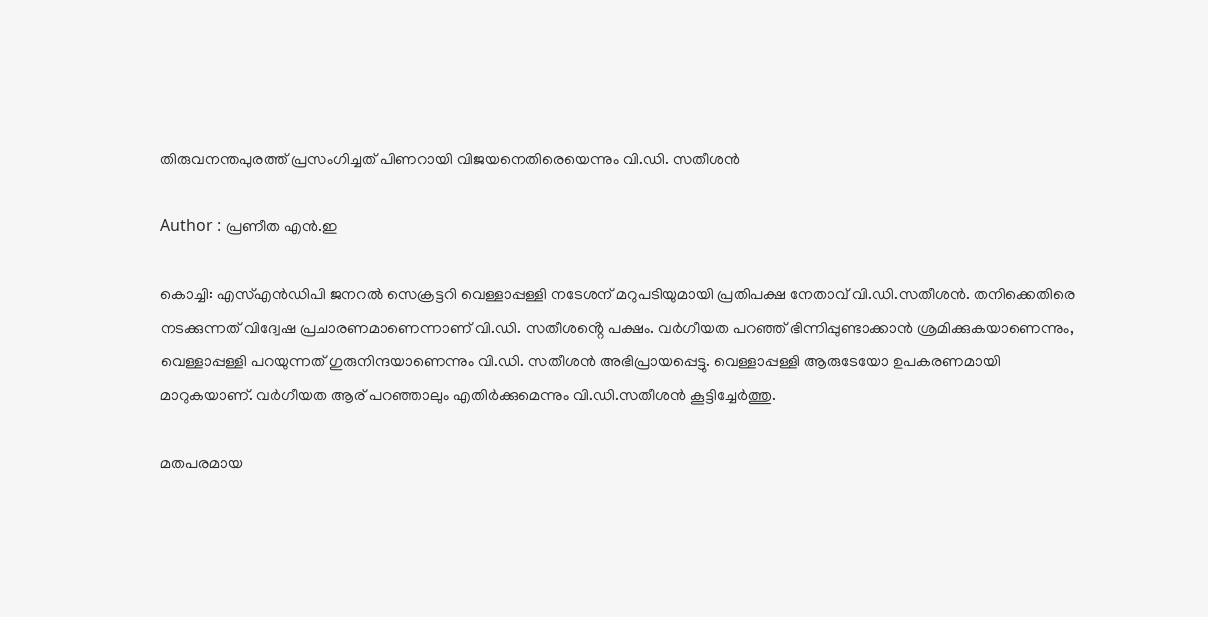തിരുവനന്തപുരത്ത് പ്രസംഗിച്ചത് പിണറായി വിജയനെതിരെയെന്നും വി.ഡി. സതീശൻ

Author : പ്രണീത എന്‍.ഇ

കൊച്ചി: എസ്എൻഡിപി ജനറൽ സെക്രട്ടറി വെള്ളാപ്പള്ളി നടേശന് മറുപടിയുമായി പ്രതിപക്ഷ നേതാവ് വി.ഡി.സതീശൻ. തനിക്കെതിരെ നടക്കുന്നത് വിദ്വേഷ പ്രചാരണമാണെന്നാണ് വി.ഡി. സതീശൻ്റെ പക്ഷം. വർഗീയത പറഞ്ഞ് ഭിന്നിപ്പുണ്ടാക്കാൻ ശ്രമിക്കുകയാണെന്നും, വെള്ളാപ്പള്ളി പറയുന്നത് ഗുരുനിന്ദയാണെന്നും വി.ഡി. സതീശൻ അഭിപ്രായപ്പെട്ടു. വെള്ളാപ്പള്ളി ആരുടേയോ ഉപകരണമായി മാറുകയാണ്. വർഗീയത ആര് പറഞ്ഞാലും എതിർക്കുമെന്നും വി.ഡി.സതീശൻ കൂട്ടിച്ചേർത്തു.

മതപരമായ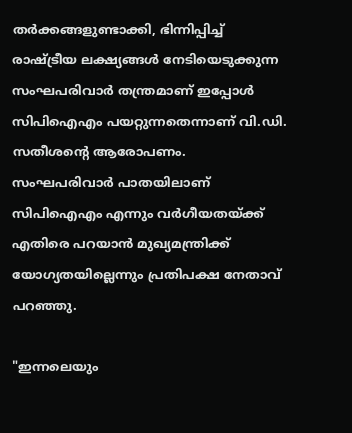തർക്കങ്ങളുണ്ടാക്കി, ഭിന്നിപ്പിച്ച് രാഷ്ട്രീയ ലക്ഷ്യങ്ങൾ നേടിയെടുക്കുന്ന സംഘപരിവാർ തന്ത്രമാണ് ഇപ്പോൾ സിപിഐഎം പയറ്റുന്നതെന്നാണ് വി.ഡി. സതീശൻ്റെ ആരോപണം. സംഘപരിവാർ പാതയിലാണ് സിപിഐഎം എന്നും വർഗീയതയ്ക്ക് എതിരെ പറയാൻ മുഖ്യമന്ത്രിക്ക് യോഗ്യതയില്ലെന്നും പ്രതിപക്ഷ നേതാവ് പറഞ്ഞു.

"ഇന്നലെയും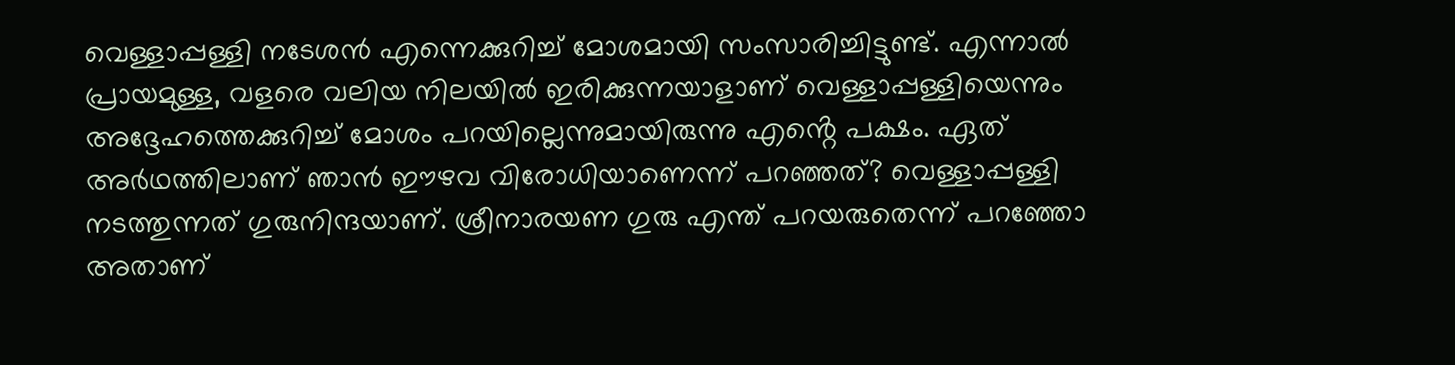വെള്ളാപ്പള്ളി നടേശൻ എന്നെക്കുറിച്ച് മോശമായി സംസാരിച്ചിട്ടുണ്ട്. എന്നാൽ പ്രായമുള്ള, വളരെ വലിയ നിലയിൽ ഇരിക്കുന്നയാളാണ് വെള്ളാപ്പള്ളിയെന്നും അദ്ദേഹത്തെക്കുറിച്ച് മോശം പറയില്ലെന്നുമായിരുന്നു എൻ്റെ പക്ഷം. ഏത് അർഥത്തിലാണ് ഞാൻ ഈഴവ വിരോധിയാണെന്ന് പറഞ്ഞത്? വെള്ളാപ്പള്ളി നടത്തുന്നത് ഗുരുനിന്ദയാണ്. ശ്രീനാരയണ ഗുരു എന്ത് പറയരുതെന്ന് പറഞ്ഞോ അതാണ്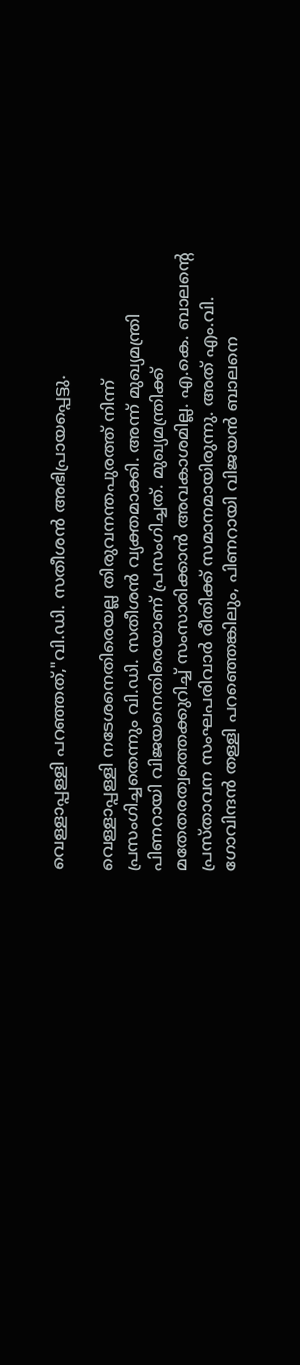വെള്ളാപ്പള്ളി പറഞ്ഞത്,"വി.ഡി. സതീശൻ അഭിപ്രായപ്പെട്ടു.

വെള്ളാപ്പള്ളി നടേശനെതിരെയല്ല തിരുവനന്തപുരത്ത് നിന്ന് പ്രസംഗിച്ചതെന്നും വി.ഡി. സതീശൻ വ്യക്തമാക്കി. അന്ന് മുഖ്യമന്ത്രി പിണറായി വിജയനെതിരെയാണ് പ്രസംഗിച്ചത്. മുഖ്യമന്ത്രിക്ക് മതേതരത്വത്തെക്കുറിച്ച് സംസാരിക്കാൻ അവകാശമില്ല. എ.കെ. ബാലൻ്റെ പ്രസ്താവന സംഘപരിവാർ രീതിക്ക് സമാനമായിരുന്നു. അത് എം.വി. ഗോവിന്ദൻ തള്ളി പറഞ്ഞെങ്കിലും, പിണറായി വിജയൻ ബാലനെ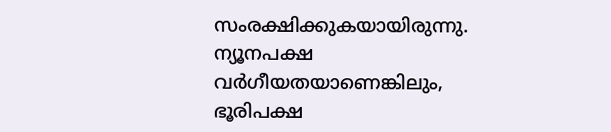സംരക്ഷിക്കുകയായിരുന്നു. ന്യൂനപക്ഷ വർഗീയതയാണെങ്കിലും, ഭൂരിപക്ഷ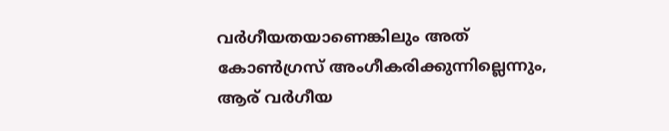വർഗീയതയാണെങ്കിലും അത് കോൺഗ്രസ് അംഗീകരിക്കുന്നില്ലെന്നും, ആര് വർഗീയ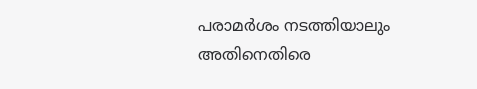പരാമർശം നടത്തിയാലും അതിനെതിരെ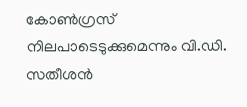കോൺഗ്രസ് നിലപാടെടുക്കുമെന്നും വി.ഡി. സതീശൻ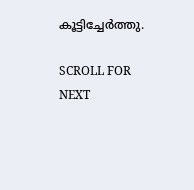കൂട്ടിച്ചേർത്തു.

SCROLL FOR NEXT